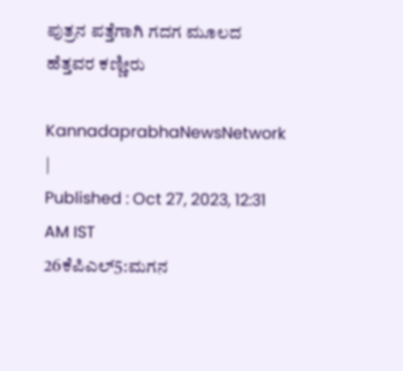ಪುತ್ರನ ಪತ್ತೆಗಾಗಿ ಗದಗ ಮೂಲದ ಹೆತ್ತವರ ಕಣ್ಣೀರು

KannadaprabhaNewsNetwork |
Published : Oct 27, 2023, 12:31 AM IST
26ಕೆಪಿಎಲ್5:ಮಗನ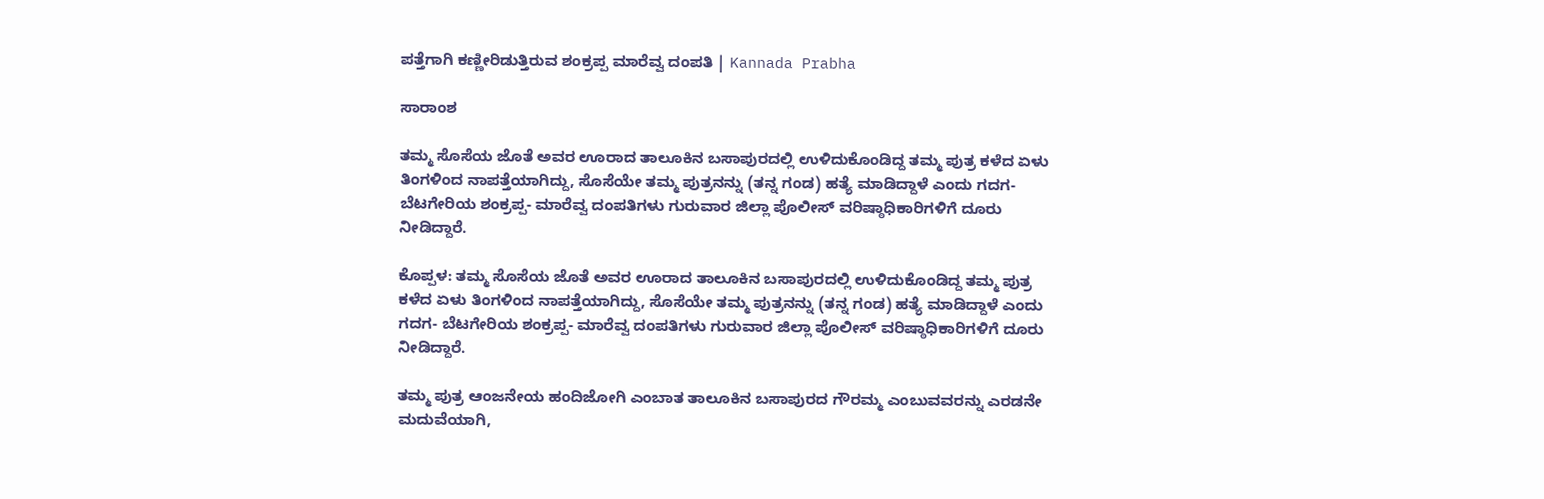ಪತ್ತೆಗಾಗಿ ಕಣ್ಣೀರಿಡುತ್ತಿರುವ ಶಂಕ್ರಪ್ಪ ಮಾರೆವ್ವ ದಂಪತಿ | Kannada Prabha

ಸಾರಾಂಶ

ತಮ್ಮ ಸೊಸೆಯ ಜೊತೆ ಅವರ ಊರಾದ ತಾಲೂಕಿನ ಬಸಾಪುರದಲ್ಲಿ ಉಳಿದುಕೊಂಡಿದ್ದ ತಮ್ಮ ಪುತ್ರ ಕಳೆದ ಏಳು ತಿಂಗಳಿಂದ ನಾಪತ್ತೆಯಾಗಿದ್ದು, ಸೊಸೆಯೇ ತಮ್ಮ ಪುತ್ರನನ್ನು (ತನ್ನ ಗಂಡ) ಹತ್ಯೆ ಮಾಡಿದ್ದಾಳೆ ಎಂದು ಗದಗ- ಬೆಟಗೇರಿಯ ಶಂಕ್ರಪ್ಪ- ಮಾರೆವ್ವ ದಂಪತಿಗಳು ಗುರುವಾರ ಜಿಲ್ಲಾ ಪೊಲೀಸ್‌ ವರಿಷ್ಠಾಧಿಕಾರಿಗಳಿಗೆ ದೂರು ನೀಡಿದ್ದಾರೆ.

ಕೊಪ್ಪಳ: ತಮ್ಮ ಸೊಸೆಯ ಜೊತೆ ಅವರ ಊರಾದ ತಾಲೂಕಿನ ಬಸಾಪುರದಲ್ಲಿ ಉಳಿದುಕೊಂಡಿದ್ದ ತಮ್ಮ ಪುತ್ರ ಕಳೆದ ಏಳು ತಿಂಗಳಿಂದ ನಾಪತ್ತೆಯಾಗಿದ್ದು, ಸೊಸೆಯೇ ತಮ್ಮ ಪುತ್ರನನ್ನು (ತನ್ನ ಗಂಡ) ಹತ್ಯೆ ಮಾಡಿದ್ದಾಳೆ ಎಂದು ಗದಗ- ಬೆಟಗೇರಿಯ ಶಂಕ್ರಪ್ಪ- ಮಾರೆವ್ವ ದಂಪತಿಗಳು ಗುರುವಾರ ಜಿಲ್ಲಾ ಪೊಲೀಸ್‌ ವರಿಷ್ಠಾಧಿಕಾರಿಗಳಿಗೆ ದೂರು ನೀಡಿದ್ದಾರೆ.

ತಮ್ಮ ಪುತ್ರ ಆಂಜನೇಯ ಹಂದಿಜೋಗಿ ಎಂಬಾತ ತಾಲೂಕಿನ ಬಸಾಪುರದ ಗೌರಮ್ಮ ಎಂಬುವವರನ್ನು ಎರಡನೇ ಮದುವೆಯಾಗಿ,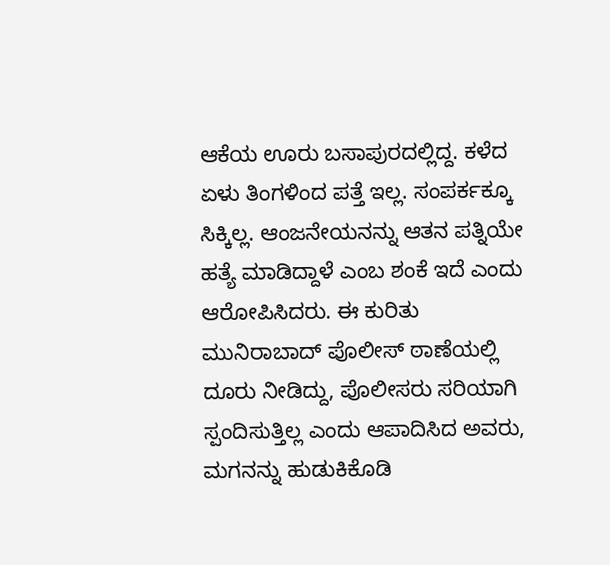ಆಕೆಯ ಊರು ಬಸಾಪುರದಲ್ಲಿದ್ದ. ಕಳೆದ ಏಳು ತಿಂಗಳಿಂದ ಪತ್ತೆ ಇಲ್ಲ. ಸಂಪರ್ಕಕ್ಕೂ ಸಿಕ್ಕಿಲ್ಲ. ಆಂಜನೇಯನನ್ನು ಆತನ ಪತ್ನಿಯೇ ಹತ್ಯೆ ಮಾಡಿದ್ದಾಳೆ ಎಂಬ ಶಂಕೆ ಇದೆ ಎಂದು ಆರೋಪಿಸಿದರು. ಈ ಕುರಿತು ಮುನಿರಾಬಾದ್ ಪೊಲೀಸ್ ಠಾಣೆಯಲ್ಲಿ ದೂರು ನೀಡಿದ್ದು, ಪೊಲೀಸರು ಸರಿಯಾಗಿ ಸ್ಪಂದಿಸುತ್ತಿಲ್ಲ ಎಂದು ಆಪಾದಿಸಿದ ಅವರು, ಮಗನನ್ನು ಹುಡುಕಿಕೊಡಿ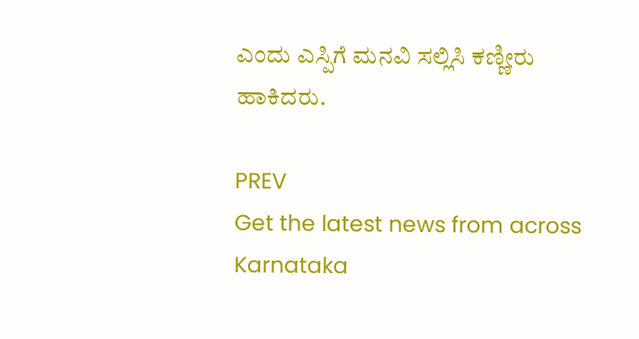ಎಂದು ಎಸ್ಪಿಗೆ ಮನವಿ ಸಲ್ಲಿಸಿ ಕಣ್ಣೀರು ಹಾಕಿದರು.

PREV
Get the latest news from across Karnataka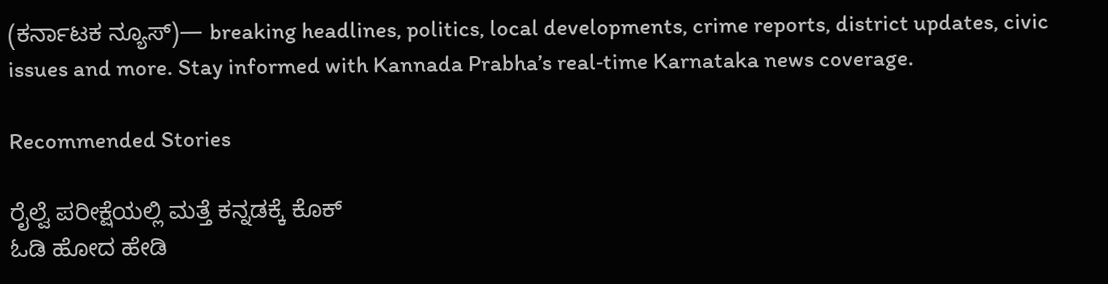(ಕರ್ನಾಟಕ ನ್ಯೂಸ್)— breaking headlines, politics, local developments, crime reports, district updates, civic issues and more. Stay informed with Kannada Prabha’s real‑time Karnataka news coverage.

Recommended Stories

ರೈಲ್ವೆ ಪರೀಕ್ಷೆಯಲ್ಲಿ ಮತ್ತೆ ಕನ್ನಡಕ್ಕೆ ಕೊಕ್
ಓಡಿ ಹೋದ ಹೇಡಿ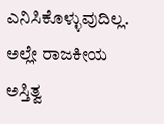ಎನಿಸಿಕೊಳ್ಳುವುದಿಲ್ಲ. ಅಲ್ಲೇ ರಾಜಕೀಯ ಅಸ್ತಿತ್ವ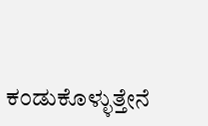ಕಂಡುಕೊಳ್ಳುತ್ತೇನೆ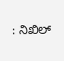: ನಿಖಿಲ್‌